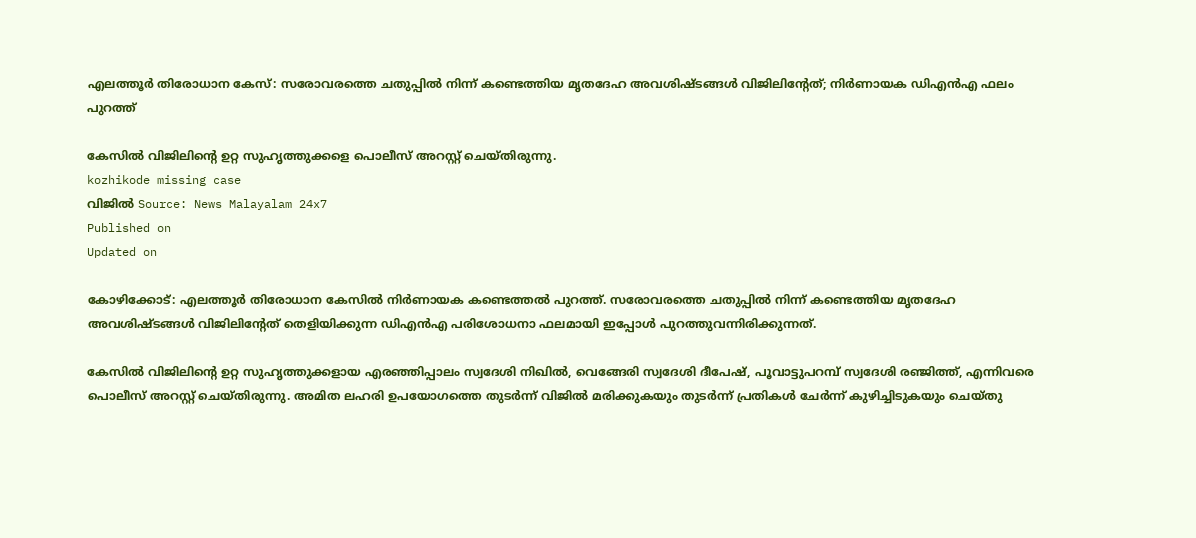എലത്തൂർ തിരോധാന കേസ്: സരോവരത്തെ ചതുപ്പിൽ നിന്ന് കണ്ടെത്തിയ മൃതദേഹ അവശിഷ്ടങ്ങൾ വിജിലിൻ്റേത്; നിർണായക ഡിഎൻഎ ഫലം പുറത്ത്

കേസിൽ വിജിലിൻ്റെ ഉറ്റ സുഹൃത്തുക്കളെ പൊലീസ് അറസ്റ്റ് ചെയ്തിരുന്നു.
kozhikode missing case
വിജിൽ Source: News Malayalam 24x7
Published on
Updated on

കോഴിക്കോട്: എലത്തൂർ തിരോധാന കേസിൽ നിർണായക കണ്ടെത്തൽ പുറത്ത്. സരോവരത്തെ ചതുപ്പിൽ നിന്ന് കണ്ടെത്തിയ മൃതദേഹ അവശിഷ്ടങ്ങൾ വിജിലിൻ്റേത് തെളിയിക്കുന്ന ഡിഎൻഎ പരിശോധനാ ഫലമായി ഇപ്പോൾ പുറത്തുവന്നിരിക്കുന്നത്.

കേസിൽ വിജിലിൻ്റെ ഉറ്റ സുഹൃത്തുക്കളായ എരഞ്ഞിപ്പാലം സ്വദേശി നിഖിൽ, വെങ്ങേരി സ്വദേശി ദീപേഷ്, പൂവാട്ടുപറമ്പ് സ്വദേശി രഞ്ജിത്ത്, എന്നിവരെ പൊലീസ് അറസ്റ്റ് ചെയ്തിരുന്നു. അമിത ലഹരി ഉപയോഗത്തെ തുടർന്ന് വിജിൽ മരിക്കുകയും തുടർന്ന് പ്രതികൾ ചേർന്ന് കുഴിച്ചിടുകയും ചെയ്തു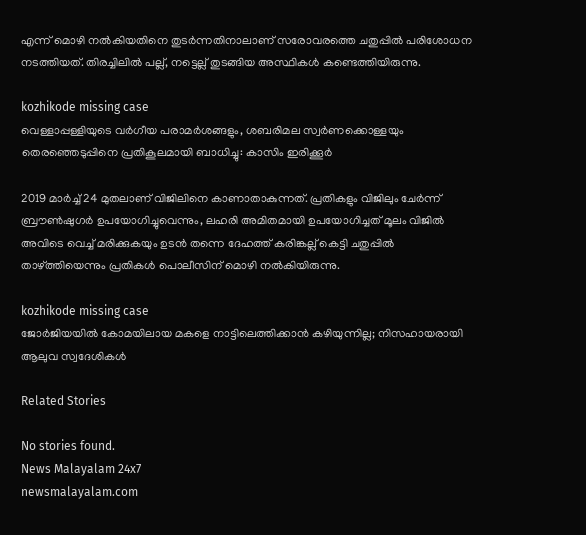എന്ന് മൊഴി നൽകിയതിനെ തുടർന്നതിനാലാണ് സരോവരത്തെ ചതുപ്പിൽ പരിശോധന നടത്തിയത്. തിരച്ചിലിൽ പല്ല്, നട്ടെല്ല് തുടങ്ങിയ അസ്ഥികൾ കണ്ടെത്തിയിരുന്നു.

kozhikode missing case
വെള്ളാപ്പള്ളിയുടെ വർഗീയ പരാമർശങ്ങളും, ശബരിമല സ്വർണക്കൊള്ളയും തെരഞ്ഞെടുപ്പിനെ പ്രതികൂലമായി ബാധിച്ചു: കാസിം ഇരിക്കൂർ

2019 മാർച്ച്‌ 24 മുതലാണ് വിജിലിനെ കാണാതാകുന്നത്. പ്രതികളും വിജിലും ചേർന്ന് ബ്രൗണ്‍ഷുഗര്‍ ഉപയോഗിച്ചുവെന്നും, ലഹരി അമിതമായി ഉപയോഗിച്ചത് മൂലം വിജില്‍ അവിടെ വെച്ച് മരിക്കുകയും ഉടന്‍ തന്നെ ദേഹത്ത് കരിങ്കല്ല് കെട്ടി ചതുപ്പില്‍ താഴ്ത്തിയെന്നും പ്രതികൾ പൊലീസിന് മൊഴി നൽകിയിരുന്നു.

kozhikode missing case
ജോർജിയയിൽ കോമയിലായ മകളെ നാട്ടിലെത്തിക്കാൻ കഴിയുന്നില്ല; നിസഹായരായി ആലുവ സ്വദേശികൾ

Related Stories

No stories found.
News Malayalam 24x7
newsmalayalam.com